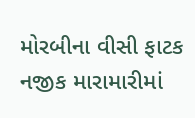મોરબીના વીસી ફાટક નજીક મારામારીમાં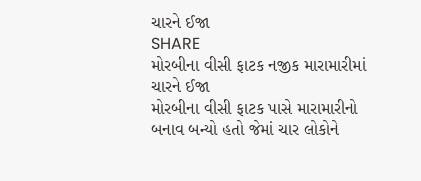ચારને ઈજા
SHARE
મોરબીના વીસી ફાટક નજીક મારામારીમાં ચારને ઈજા
મોરબીના વીસી ફાટક પાસે મારામારીનો બનાવ બન્યો હતો જેમાં ચાર લોકોને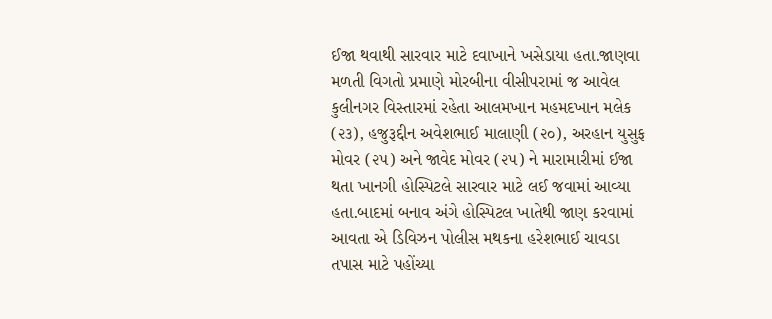ઈજા થવાથી સારવાર માટે દવાખાને ખસેડાયા હતા.જાણવા મળતી વિગતો પ્રમાણે મોરબીના વીસીપરામાં જ આવેલ કુલીનગર વિસ્તારમાં રહેતા આલમખાન મહમદખાન મલેક (૨૩), હજુરૂદ્દીન અવેશભાઈ માલાણી (૨૦), અરહાન યુસુફ મોવર (૨૫) અને જાવેદ મોવર (૨૫) ને મારામારીમાં ઈજા થતા ખાનગી હોસ્પિટલે સારવાર માટે લઈ જવામાં આવ્યા હતા.બાદમાં બનાવ અંગે હોસ્પિટલ ખાતેથી જાણ કરવામાં આવતા એ ડિવિઝન પોલીસ મથકના હરેશભાઈ ચાવડા તપાસ માટે પહોંચ્યા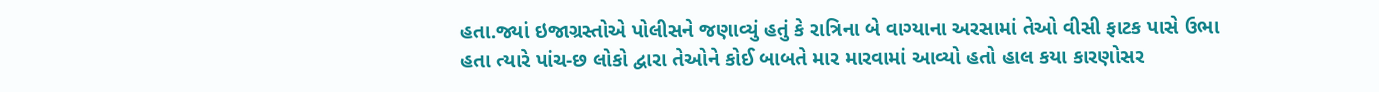હતા.જ્યાં ઇજાગ્રસ્તોએ પોલીસને જણાવ્યું હતું કે રાત્રિના બે વાગ્યાના અરસામાં તેઓ વીસી ફાટક પાસે ઉભા હતા ત્યારે પાંચ-છ લોકો દ્વારા તેઓને કોઈ બાબતે માર મારવામાં આવ્યો હતો હાલ કયા કારણોસર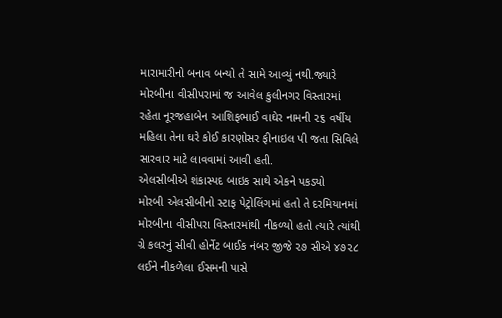મારામારીનો બનાવ બન્યો તે સામે આવ્યું નથી.જ્યારે મોરબીના વીસીપરામાં જ આવેલ કુલીનગર વિસ્તારમાં રહેતા નૂરજહાબેન આશિફભાઈ વાઘેર નામની ૨૬ વર્ષીય મહિલા તેના ઘરે કોઈ કારણોસર ફીનાઇલ પી જતા સિવિલે સારવાર માટે લાવવામાં આવી હતી.
એલસીબીએ શંકાસ્પદ બાઇક સાથે એકને પકડ્યો
મોરબી એલસીબીનો સ્ટાફ પેટ્રોલિંગમાં હતો તે દરમિયાનમાં મોરબીના વીસીપરા વિસ્તારમાંથી નીકળ્યો હતો ત્યારે ત્યાંથી ગ્રે કલરનું સીવી હોર્નેટ બાઈક નંબર જીજે ૨૭ સીએ ૪૭૨૮ લઈને નીકળેલા ઈસમની પાસે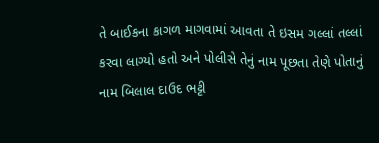તે બાઈકના કાગળ માગવામાં આવતા તે ઇસમ ગલ્લાં તલ્લાં કરવા લાગ્યો હતો અને પોલીસે તેનું નામ પૂછતા તેણે પોતાનું નામ બિલાલ દાઉદ ભટ્ટી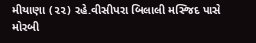મીયાણા (૨૨) રહે.વીસીપરા બિલાલી મસ્જિદ પાસે મોરબી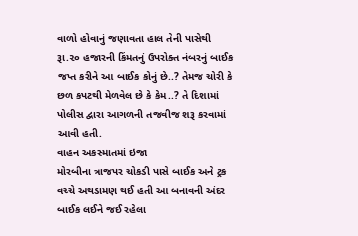વાળો હોવાનું જણાવતા હાલ તેની પાસેથી રૂા.૨૦ હજારની કિંમતનું ઉપરોક્ત નંબરનું બાઈક જપ્ત કરીને આ બાઈક કોનું છે..? તેમજ ચોરી કે છળ કપટથી મેળવેલ છે કે કેમ..? તે દિશામાં પોલીસ દ્વારા આગળની તજવીજ શરૂ કરવામાં આવી હતી.
વાહન અકસ્માતમાં ઇજા
મોરબીના ત્રાજપર ચોકડી પાસે બાઈક અને ટ્રક વચ્ચે અથડામણ થઈ હતી આ બનાવની અંદર બાઈક લઈને જઈ રહેલા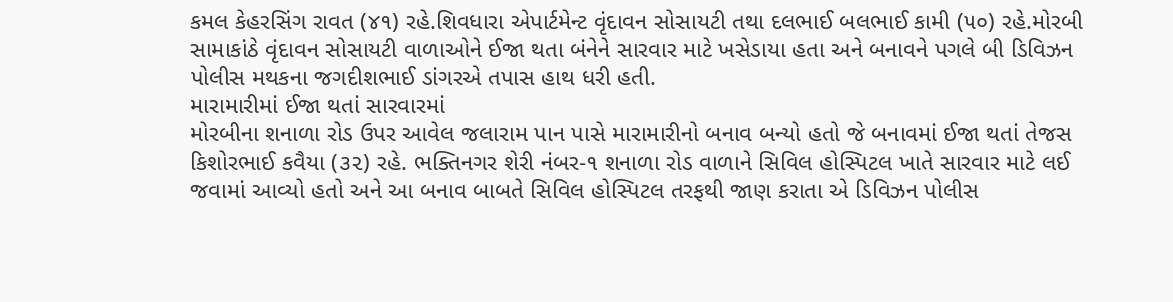કમલ કેહરસિંગ રાવત (૪૧) રહે.શિવધારા એપાર્ટમેન્ટ વૃંદાવન સોસાયટી તથા દલભાઈ બલભાઈ કામી (૫૦) રહે.મોરબી સામાકાંઠે વૃંદાવન સોસાયટી વાળાઓને ઈજા થતા બંનેને સારવાર માટે ખસેડાયા હતા અને બનાવને પગલે બી ડિવિઝન પોલીસ મથકના જગદીશભાઈ ડાંગરએ તપાસ હાથ ધરી હતી.
મારામારીમાં ઈજા થતાં સારવારમાં
મોરબીના શનાળા રોડ ઉપર આવેલ જલારામ પાન પાસે મારામારીનો બનાવ બન્યો હતો જે બનાવમાં ઈજા થતાં તેજસ કિશોરભાઈ કવૈયા (૩૨) રહે. ભક્તિનગર શેરી નંબર-૧ શનાળા રોડ વાળાને સિવિલ હોસ્પિટલ ખાતે સારવાર માટે લઈ જવામાં આવ્યો હતો અને આ બનાવ બાબતે સિવિલ હોસ્પિટલ તરફથી જાણ કરાતા એ ડિવિઝન પોલીસ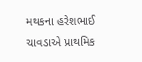મથકના હરેશભાઈ ચાવડાએ પ્રાથમિક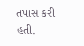તપાસ કરી હતી.